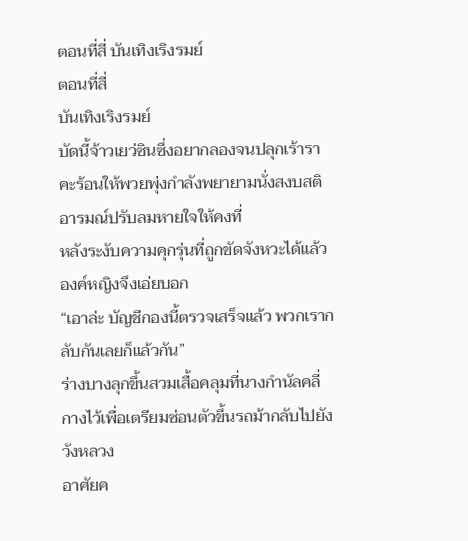ตอนที่สี่ บันเทิงเริงรมย์
ตอนที่สี่
บันเทิงเริงรมย์
บัดนี้จ้าวเยว่ซินซึ่งอยากลองจนปลุกเร้าราคะร้อนให้พวยพุ่งกำลังพยายามนั่งสงบสติอารมณ์ปรับลมหายใจให้คงที่
หลังระงับความคุกรุ่นที่ถูกขัดจังหวะได้แล้ว องค์หญิงจึงเอ่ยบอก
“เอาล่ะ บัญชีกองนี้ตรวจเสร็จแล้ว พวกเรากลับกันเลยก็แล้วกัน”
ร่างบางลุกขึ้นสวมเสื้อคลุมที่นางกำนัลคลี่กางไว้เพื่อเตรียมซ่อนตัวขึ้นรถม้ากลับไปยังวังหลวง
อาศัยค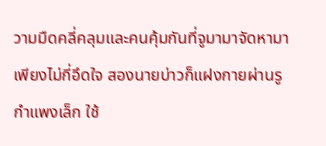วามมืดคลี่คลุมและคนคุ้มกันที่จูมามาจัดหามา เพียงไม่กี่อึดใจ สองนายบ่าวก็แฝงกายผ่านรูกำแพงเล็ก ใช้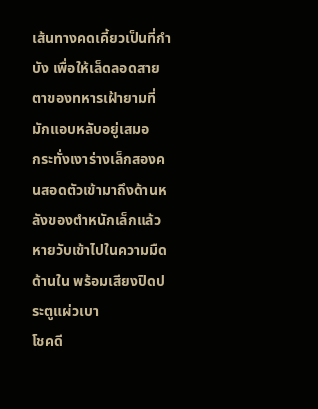เส้นทางคดเคี้ยวเป็นที่กำบัง เพื่อให้เล็ดลอดสายตาของทหารเฝ้ายามที่มักแอบหลับอยู่เสมอ
กระทั่งเงาร่างเล็กสองคนสอดตัวเข้ามาถึงด้านหลังของตำหนักเล็กแล้วหายวับเข้าไปในความมืดด้านใน พร้อมเสียงปิดประตูแผ่วเบา
โชคดี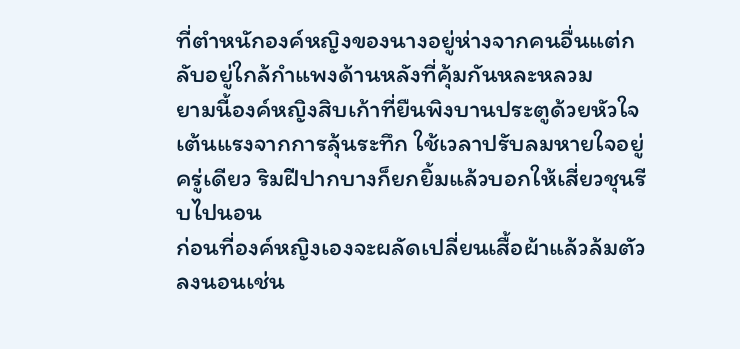ที่ตำหนักองค์หญิงของนางอยู่ห่างจากคนอื่นแต่กลับอยู่ใกล้กำแพงด้านหลังที่คุ้มกันหละหลวม
ยามนี้องค์หญิงสิบเก้าที่ยืนพิงบานประตูด้วยหัวใจเต้นแรงจากการลุ้นระทึก ใช้เวลาปรับลมหายใจอยู่ครู่เดียว ริมฝีปากบางก็ยกยิ้มแล้วบอกให้เสี่ยวชุนรีบไปนอน
ก่อนที่องค์หญิงเองจะผลัดเปลี่ยนเสื้อผ้าแล้วล้มตัวลงนอนเช่น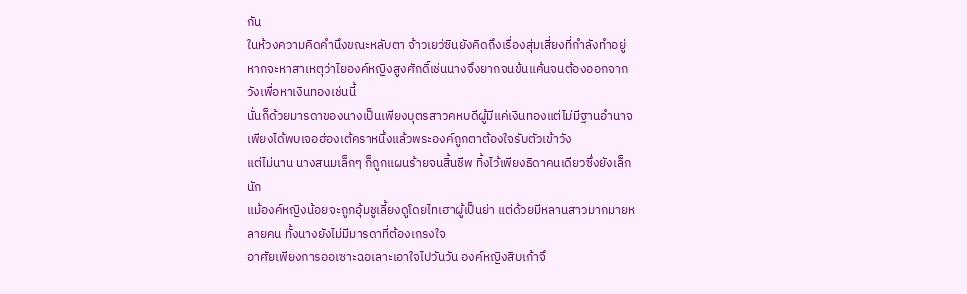กัน
ในห้วงความคิดคำนึงขณะหลับตา จ้าวเยว่ซินยังคิดถึงเรื่องสุ่มเสี่ยงที่กำลังทำอยู่
หากจะหาสาเหตุว่าไยองค์หญิงสูงศักดิ์เช่นนางจึงยากจนข้นแค้นจนต้องออกจากวังเพื่อหาเงินทองเช่นนี้
นั่นก็ด้วยมารดาของนางเป็นเพียงบุตรสาวคหบดีผู้มีแค่เงินทองแต่ไม่มีฐานอำนาจ เพียงได้พบเจอฮ่องเต้คราหนึ่งแล้วพระองค์ถูกตาต้องใจรับตัวเข้าวัง
แต่ไม่นาน นางสนมเล็กๆ ก็ถูกแผนร้ายจนสิ้นชีพ ทิ้งไว้เพียงธิดาคนเดียวซึ่งยังเล็กนัก
แม้องค์หญิงน้อยจะถูกอุ้มชูเลี้ยงดูโดยไทเฮาผู้เป็นย่า แต่ด้วยมีหลานสาวมากมายหลายคน ทั้งนางยังไม่มีมารดาที่ต้องเกรงใจ
อาศัยเพียงการออเซาะฉอเลาะเอาใจไปวันวัน องค์หญิงสิบเก้าจึ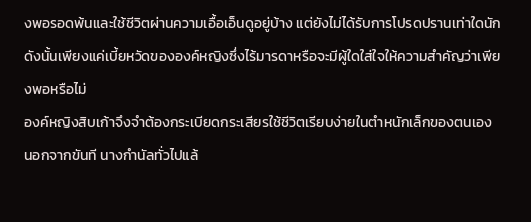งพอรอดพ้นและใช้ชีวิตผ่านความเอื้อเอ็นดูอยู่บ้าง แต่ยังไม่ได้รับการโปรดปรานเท่าใดนัก
ดังนั้นเพียงแค่เบี้ยหวัดขององค์หญิงซึ่งไร้มารดาหรือจะมีผู้ใดใส่ใจให้ความสำคัญว่าเพียงพอหรือไม่
องค์หญิงสิบเก้าจึงจำต้องกระเบียดกระเสียรใช้ชีวิตเรียบง่ายในตำหนักเล็กของตนเอง นอกจากขันที นางกำนัลทั่วไปแล้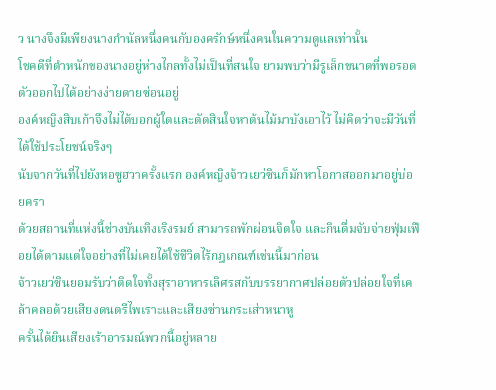ว นางจึงมีเพียงนางกำนัลหนึ่งคนกับองครักษ์หนึ่งคนในความดูแลเท่านั้น
โชคดีที่ตำหนักของนางอยู่ห่างไกลทั้งไม่เป็นที่สนใจ ยามพบว่ามีรูเล็กขนาดที่พอรอดตัวออกไปได้อย่างง่ายดายซ่อนอยู่
องค์หญิงสิบเก้าจึงไม่ได้บอกผู้ใดและตัดสินใจหาต้นไม้มาบังเอาไว้ ไม่คิดว่าจะมีวันที่ได้ใช้ประโยชน์จริงๆ
นับจากวันที่ไปยังหอซูฮวาครั้งแรก องค์หญิงจ้าวเยว่ซินก็มักหาโอกาสออกมาอยู่บ่อยครา
ด้วยสถานที่แห่งนี้ช่างบันเทิงเริงรมย์ สามารถพักผ่อนจิตใจ และกินดื่มจับจ่ายฟุ่มเฟือยได้ตามแต่ใจอย่างที่ไม่เคยได้ใช้ชีวิตไร้กฎเกณฑ์เช่นนี้มาก่อน
จ้าวเยว่ซินยอมรับว่าติดใจทั้งสุราอาหารเลิศรสกับบรรยากาศปล่อยตัวปล่อยใจที่เคล้าคลอด้วยเสียงดนตรีไพเราะและเสียงซ่านกระเส่าหนาหู
ครั้นได้ยินเสียงเร้าอารมณ์พวกนี้อยู่หลาย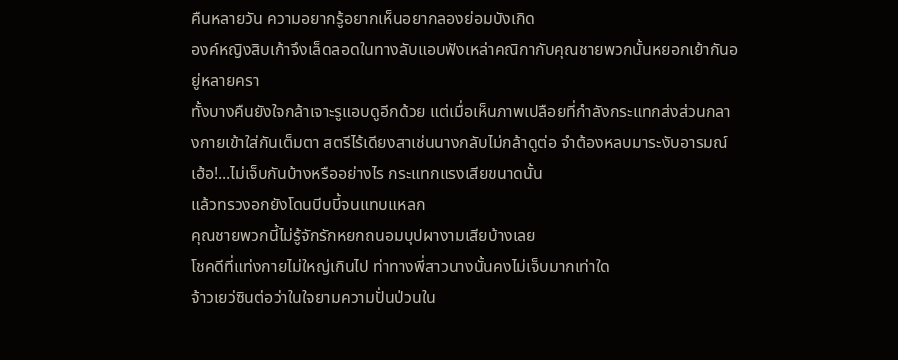คืนหลายวัน ความอยากรู้อยากเห็นอยากลองย่อมบังเกิด
องค์หญิงสิบเก้าจึงเล็ดลอดในทางลับแอบฟังเหล่าคณิกากับคุณชายพวกนั้นหยอกเย้ากันอยู่หลายครา
ทั้งบางคืนยังใจกล้าเจาะรูแอบดูอีกด้วย แต่เมื่อเห็นภาพเปลือยที่กำลังกระแทกส่งส่วนกลางกายเข้าใส่กันเต็มตา สตรีไร้เดียงสาเช่นนางกลับไม่กล้าดูต่อ จำต้องหลบมาระงับอารมณ์
เฮ้อ!...ไม่เจ็บกันบ้างหรืออย่างไร กระแทกแรงเสียขนาดนั้น
แล้วทรวงอกยังโดนบีบบี้จนแทบแหลก
คุณชายพวกนี้ไม่รู้จักรักหยกถนอมบุปผางามเสียบ้างเลย
โชคดีที่แท่งกายไม่ใหญ่เกินไป ท่าทางพี่สาวนางนั้นคงไม่เจ็บมากเท่าใด
จ้าวเยว่ซินต่อว่าในใจยามความปั่นป่วนใน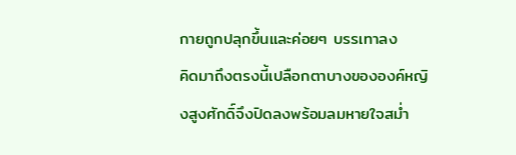กายถูกปลุกขึ้นและค่อยๆ บรรเทาลง
คิดมาถึงตรงนี้เปลือกตาบางขององค์หญิงสูงศักดิ์จึงปิดลงพร้อมลมหายใจสม่ำ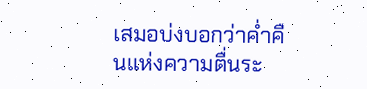เสมอบ่งบอกว่าค่ำคืนแห่งความตื่นระ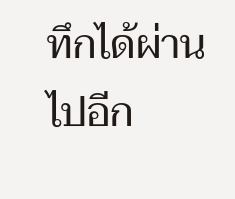ทึกได้ผ่านไปอีก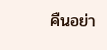คืนอย่า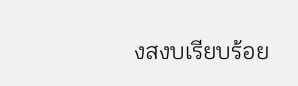งสงบเรียบร้อย